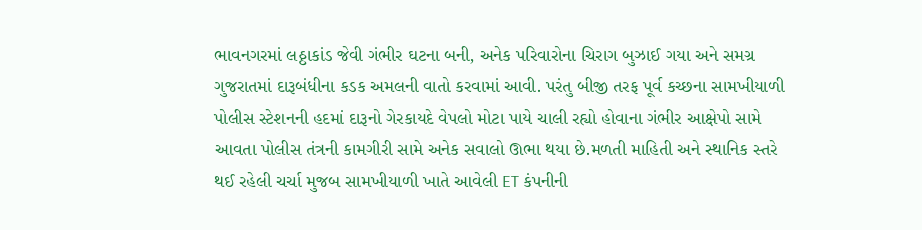ભાવનગરમાં લઠ્ઠાકાંડ જેવી ગંભીર ઘટના બની, અનેક પરિવારોના ચિરાગ બુઝાઈ ગયા અને સમગ્ર ગુજરાતમાં દારૂબંધીના કડક અમલની વાતો કરવામાં આવી. પરંતુ બીજી તરફ પૂર્વ કચ્છના સામખીયાળી પોલીસ સ્ટેશનની હદમાં દારૂનો ગેરકાયદે વેપલો મોટા પાયે ચાલી રહ્યો હોવાના ગંભીર આક્ષેપો સામે આવતા પોલીસ તંત્રની કામગીરી સામે અનેક સવાલો ઊભા થયા છે.મળતી માહિતી અને સ્થાનિક સ્તરે થઈ રહેલી ચર્ચા મુજબ સામખીયાળી ખાતે આવેલી ET કંપનીની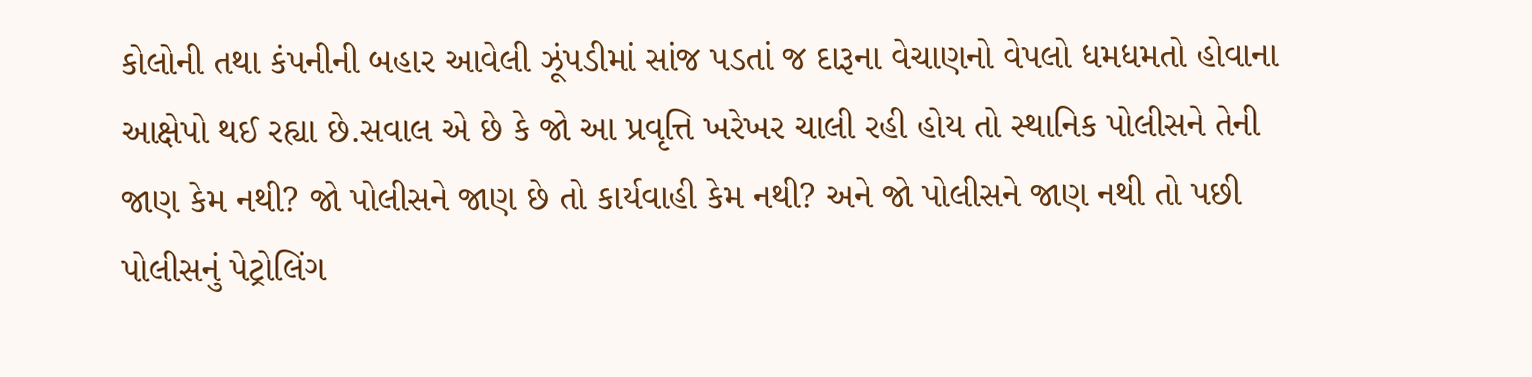કોલોની તથા કંપનીની બહાર આવેલી ઝૂંપડીમાં સાંજ પડતાં જ દારૂના વેચાણનો વેપલો ધમધમતો હોવાના આક્ષેપો થઈ રહ્યા છે.સવાલ એ છે કે જો આ પ્રવૃત્તિ ખરેખર ચાલી રહી હોય તો સ્થાનિક પોલીસને તેની જાણ કેમ નથી? જો પોલીસને જાણ છે તો કાર્યવાહી કેમ નથી? અને જો પોલીસને જાણ નથી તો પછી પોલીસનું પેટ્રોલિંગ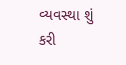વ્યવસ્થા શું કરી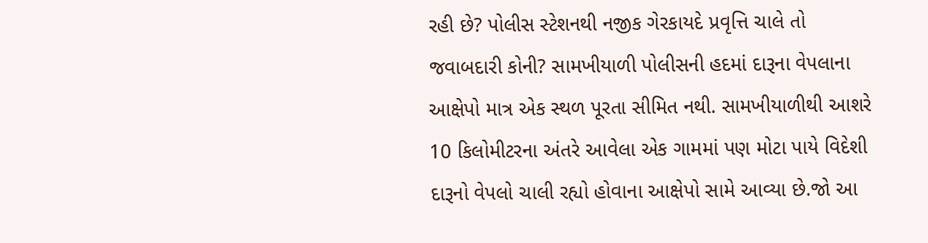રહી છે? પોલીસ સ્ટેશનથી નજીક ગેરકાયદે પ્રવૃત્તિ ચાલે તો જવાબદારી કોની? સામખીયાળી પોલીસની હદમાં દારૂના વેપલાના આક્ષેપો માત્ર એક સ્થળ પૂરતા સીમિત નથી. સામખીયાળીથી આશરે 10 કિલોમીટરના અંતરે આવેલા એક ગામમાં પણ મોટા પાયે વિદેશી દારૂનો વેપલો ચાલી રહ્યો હોવાના આક્ષેપો સામે આવ્યા છે.જો આ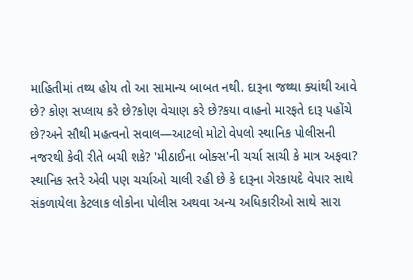માહિતીમાં તથ્ય હોય તો આ સામાન્ય બાબત નથી. દારૂના જથ્થા ક્યાંથી આવે છે? કોણ સપ્લાય કરે છે?કોણ વેચાણ કરે છે?કયા વાહનો મારફતે દારૂ પહોંચે છે?અને સૌથી મહત્વનો સવાલ—આટલો મોટો વેપલો સ્થાનિક પોલીસની નજરથી કેવી રીતે બચી શકે? 'મીઠાઈના બોક્સ'ની ચર્ચા સાચી કે માત્ર અફવા? સ્થાનિક સ્તરે એવી પણ ચર્ચાઓ ચાલી રહી છે કે દારૂના ગેરકાયદે વેપાર સાથે સંકળાયેલા કેટલાક લોકોના પોલીસ અથવા અન્ય અધિકારીઓ સાથે સારા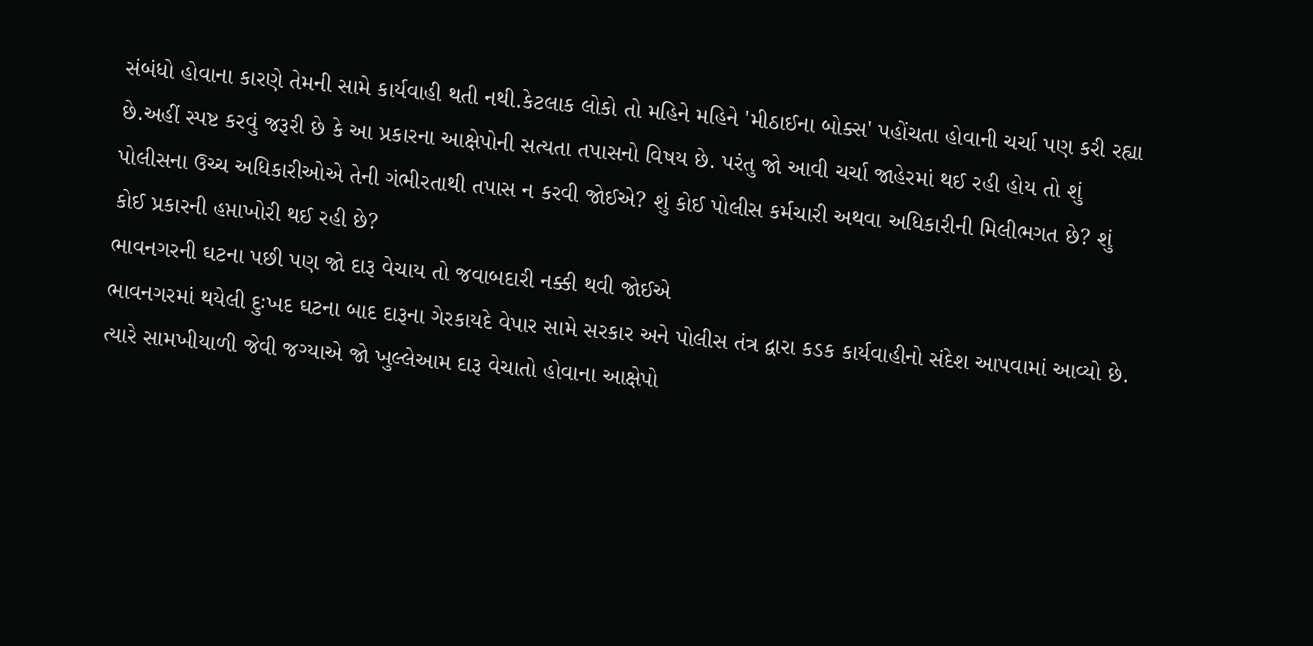સંબંધો હોવાના કારણે તેમની સામે કાર્યવાહી થતી નથી.કેટલાક લોકો તો મહિને મહિને 'મીઠાઈના બોક્સ' પહોંચતા હોવાની ચર્ચા પણ કરી રહ્યા છે.અહીં સ્પષ્ટ કરવું જરૂરી છે કે આ પ્રકારના આક્ષેપોની સત્યતા તપાસનો વિષય છે. પરંતુ જો આવી ચર્ચા જાહેરમાં થઈ રહી હોય તો શું પોલીસના ઉચ્ચ અધિકારીઓએ તેની ગંભીરતાથી તપાસ ન કરવી જોઈએ? શું કોઈ પોલીસ કર્મચારી અથવા અધિકારીની મિલીભગત છે? શું કોઈ પ્રકારની હપ્તાખોરી થઈ રહી છે?
ભાવનગરની ઘટના પછી પણ જો દારૂ વેચાય તો જવાબદારી નક્કી થવી જોઈએ
ભાવનગરમાં થયેલી દુઃખદ ઘટના બાદ દારૂના ગેરકાયદે વેપાર સામે સરકાર અને પોલીસ તંત્ર દ્વારા કડક કાર્યવાહીનો સંદેશ આપવામાં આવ્યો છે. ત્યારે સામખીયાળી જેવી જગ્યાએ જો ખુલ્લેઆમ દારૂ વેચાતો હોવાના આક્ષેપો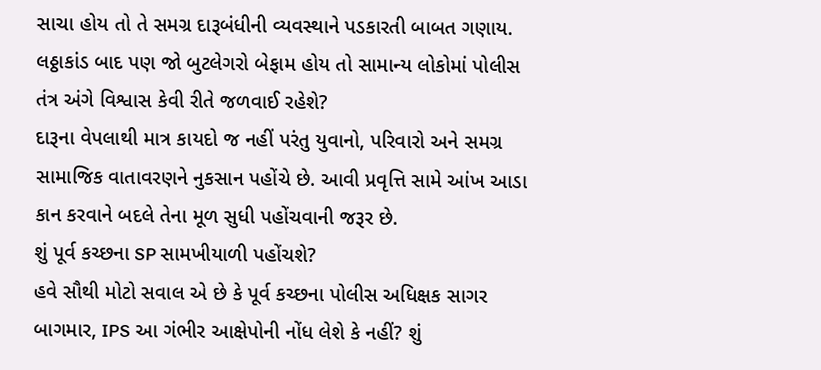સાચા હોય તો તે સમગ્ર દારૂબંધીની વ્યવસ્થાને પડકારતી બાબત ગણાય.
લઠ્ઠાકાંડ બાદ પણ જો બુટલેગરો બેફામ હોય તો સામાન્ય લોકોમાં પોલીસ તંત્ર અંગે વિશ્વાસ કેવી રીતે જળવાઈ રહેશે?
દારૂના વેપલાથી માત્ર કાયદો જ નહીં પરંતુ યુવાનો, પરિવારો અને સમગ્ર સામાજિક વાતાવરણને નુકસાન પહોંચે છે. આવી પ્રવૃત્તિ સામે આંખ આડા કાન કરવાને બદલે તેના મૂળ સુધી પહોંચવાની જરૂર છે.
શું પૂર્વ કચ્છના SP સામખીયાળી પહોંચશે?
હવે સૌથી મોટો સવાલ એ છે કે પૂર્વ કચ્છના પોલીસ અધિક્ષક સાગર બાગમાર, IPS આ ગંભીર આક્ષેપોની નોંધ લેશે કે નહીં? શું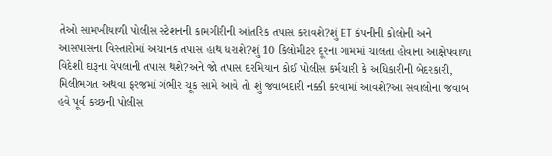તેઓ સામખીયાળી પોલીસ સ્ટેશનની કામગીરીની આંતરિક તપાસ કરાવશે?શું ET કંપનીની કોલોની અને આસપાસના વિસ્તારોમાં અચાનક તપાસ હાથ ધરાશે?શું 10 કિલોમીટર દૂરના ગામમાં ચાલતા હોવાના આક્ષેપવાળા વિદેશી દારૂના વેપલાની તપાસ થશે?અને જો તપાસ દરમિયાન કોઈ પોલીસ કર્મચારી કે અધિકારીની બેદરકારી, મિલીભગત અથવા ફરજમાં ગંભીર ચૂક સામે આવે તો શું જવાબદારી નક્કી કરવામાં આવશે?આ સવાલોના જવાબ હવે પૂર્વ કચ્છની પોલીસ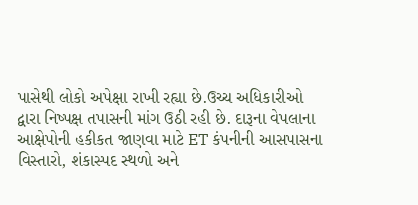પાસેથી લોકો અપેક્ષા રાખી રહ્યા છે.ઉચ્ચ અધિકારીઓ દ્વારા નિષ્પક્ષ તપાસની માંગ ઉઠી રહી છે. દારૂના વેપલાના આક્ષેપોની હકીકત જાણવા માટે ET કંપનીની આસપાસના વિસ્તારો, શંકાસ્પદ સ્થળો અને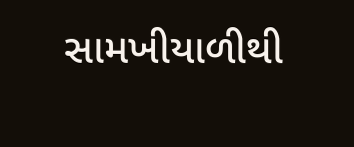સામખીયાળીથી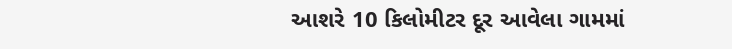આશરે 10 કિલોમીટર દૂર આવેલા ગામમાં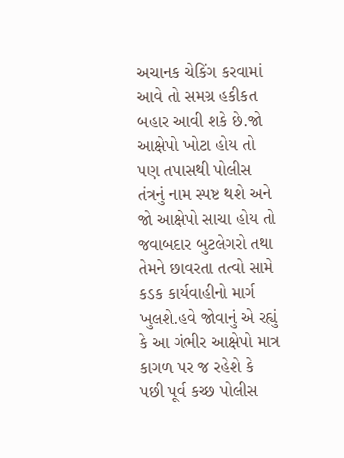અચાનક ચેકિંગ કરવામાં આવે તો સમગ્ર હકીકત બહાર આવી શકે છે.જો આક્ષેપો ખોટા હોય તો પણ તપાસથી પોલીસ તંત્રનું નામ સ્પષ્ટ થશે અને જો આક્ષેપો સાચા હોય તો જવાબદાર બુટલેગરો તથા તેમને છાવરતા તત્વો સામે કડક કાર્યવાહીનો માર્ગ ખુલશે.હવે જોવાનું એ રહ્યું કે આ ગંભીર આક્ષેપો માત્ર કાગળ પર જ રહેશે કે પછી પૂર્વ કચ્છ પોલીસ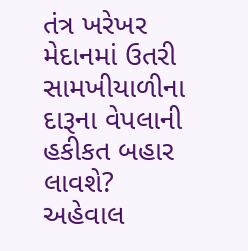તંત્ર ખરેખર મેદાનમાં ઉતરી સામખીયાળીના દારૂના વેપલાની હકીકત બહાર લાવશે?
અહેવાલ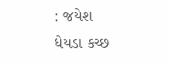: જયેશ ધેયડા કચ્છ